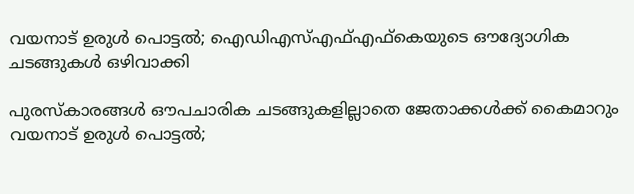വയനാട് ഉരുള്‍ പൊട്ടല്‍; ഐഡിഎസ്എഫ്എഫ്‌കെയുടെ ഔദ്യോഗിക ചടങ്ങുകള്‍ ഒഴിവാക്കി

പുരസ്‌കാരങ്ങള്‍ ഔപചാരിക ചടങ്ങുകളില്ലാതെ ജേതാക്കള്‍ക്ക് കൈമാറും
വയനാട് ഉരുള്‍ പൊട്ടല്‍;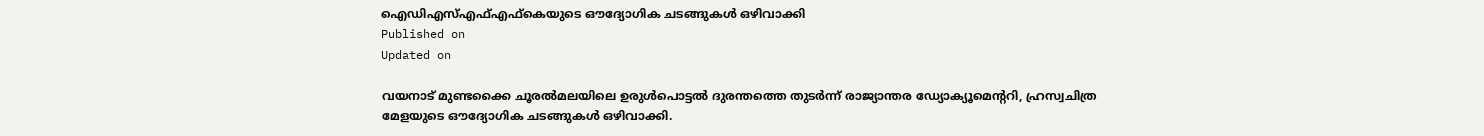ഐഡിഎസ്എഫ്എഫ്‌കെയുടെ ഔദ്യോഗിക ചടങ്ങുകള്‍ ഒഴിവാക്കി
Published on
Updated on

വയനാട് മുണ്ടക്കൈ ചൂരല്‍മലയിലെ ഉരുള്‍പൊട്ടല്‍ ദുരന്തത്തെ തുടര്‍ന്ന് രാജ്യാന്തര ഡ്യോക്യൂമെന്ററി, ഹ്രസ്വചിത്ര മേളയുടെ ഔദ്യോഗിക ചടങ്ങുകള്‍ ഒഴിവാക്കി.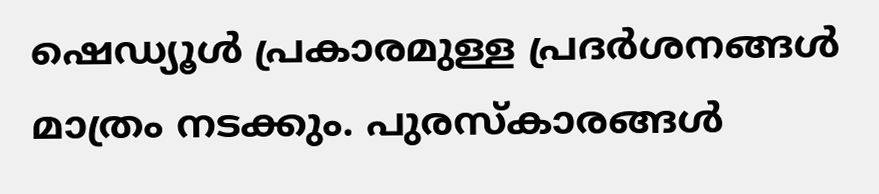ഷെഡ്യൂള്‍ പ്രകാരമുള്ള പ്രദര്‍ശനങ്ങള്‍ മാത്രം നടക്കും. പുരസ്‌കാരങ്ങള്‍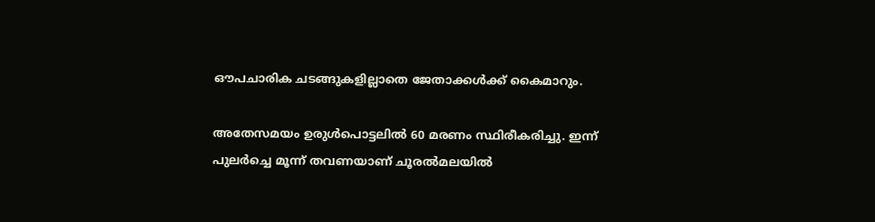ഔപചാരിക ചടങ്ങുകളില്ലാതെ ജേതാക്കള്‍ക്ക് കൈമാറും.

അതേസമയം ഉരുള്‍പൊട്ടലില്‍ 60 മരണം സ്ഥിരീകരിച്ചു. ഇന്ന് പുലര്‍ച്ചെ മൂന്ന് തവണയാണ് ചൂരല്‍മലയില്‍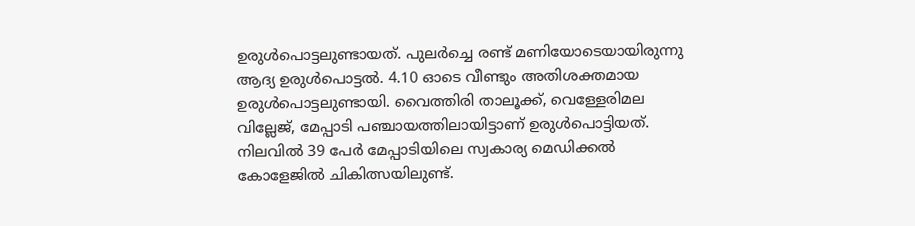ഉരുള്‍പൊട്ടലുണ്ടായത്. പുലര്‍ച്ചെ രണ്ട് മണിയോടെയായിരുന്നു ആദ്യ ഉരുള്‍പൊട്ടല്‍. 4.10 ഓടെ വീണ്ടും അതിശക്തമായ ഉരുള്‍പൊട്ടലുണ്ടായി. വൈത്തിരി താലൂക്ക്, വെള്ളേരിമല വില്ലേജ്, മേപ്പാടി പഞ്ചായത്തിലായിട്ടാണ് ഉരുള്‍പൊട്ടിയത്. നിലവില്‍ 39 പേര്‍ മേപ്പാടിയിലെ സ്വകാര്യ മെഡിക്കല്‍ കോളേജില്‍ ചികിത്സയിലുണ്ട്.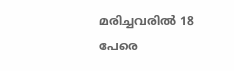മരിച്ചവരില്‍ 18 പേരെ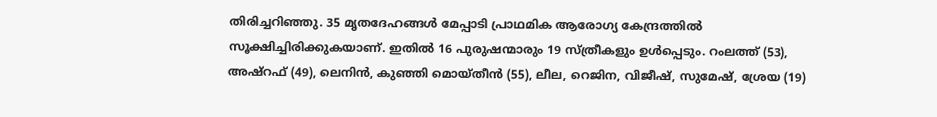തിരിച്ചറിഞ്ഞു. 35 മൃതദേഹങ്ങള്‍ മേപ്പാടി പ്രാഥമിക ആരോഗ്യ കേന്ദ്രത്തില്‍ സൂക്ഷിച്ചിരിക്കുകയാണ്. ഇതില്‍ 16 പുരുഷന്മാരും 19 സ്ത്രീകളും ഉള്‍പ്പെടും. റംലത്ത് (53), അഷ്‌റഫ് (49), ലെനിന്‍, കുഞ്ഞി മൊയ്തീന്‍ (55), ലീല, റെജിന, വിജീഷ്, സുമേഷ്, ശ്രേയ (19)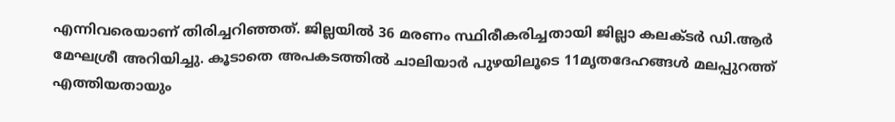എന്നിവരെയാണ് തിരിച്ചറിഞ്ഞത്. ജില്ലയില്‍ 36 മരണം സ്ഥിരീകരിച്ചതായി ജില്ലാ കലക്ടര്‍ ഡി.ആര്‍ മേഘശ്രീ അറിയിച്ചു. കൂടാതെ അപകടത്തില്‍ ചാലിയാര്‍ പുഴയിലൂടെ 11മൃതദേഹങ്ങള്‍ മലപ്പുറത്ത് എത്തിയതായും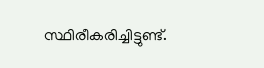സ്ഥിരീകരിച്ചിട്ടുണ്ട്.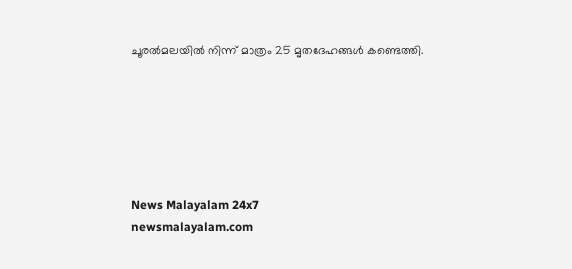ചൂരല്‍മലയില്‍ നിന്ന് മാത്രം 25 മൃതദേഹങ്ങള്‍ കണ്ടെത്തി.






News Malayalam 24x7
newsmalayalam.com